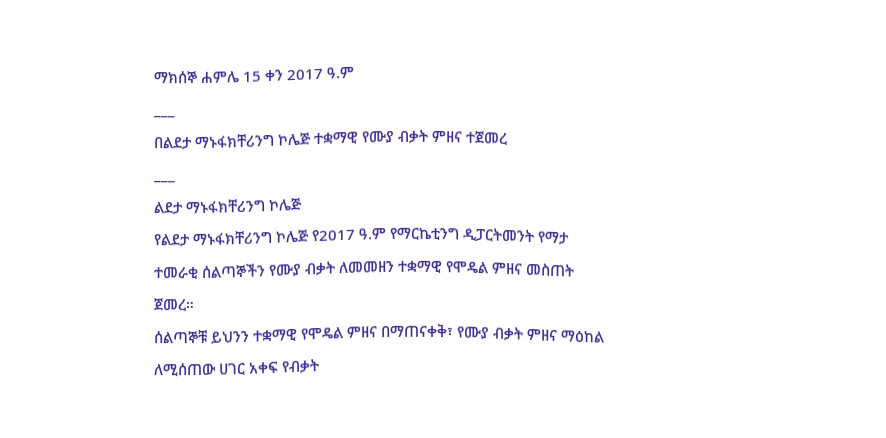ማክሰኞ ሐምሌ 15 ቀን 2017 ዓ.ም
___
በልደታ ማኑፋክቸሪንግ ኮሌጅ ተቋማዊ የሙያ ብቃት ምዘና ተጀመረ
___
ልደታ ማኑፋክቸሪንግ ኮሌጅ
የልደታ ማኑፋክቸሪንግ ኮሌጅ የ2017 ዓ.ም የማርኬቲንግ ዲፓርትመንት የማታ ተመራቂ ሰልጣኞችን የሙያ ብቃት ለመመዘን ተቋማዊ የሞዴል ምዘና መስጠት ጀመረ።
ሰልጣኞቹ ይህንን ተቋማዊ የሞዴል ምዘና በማጠናቀቅ፣ የሙያ ብቃት ምዘና ማዕከል ለሚሰጠው ሀገር አቀፍ የብቃት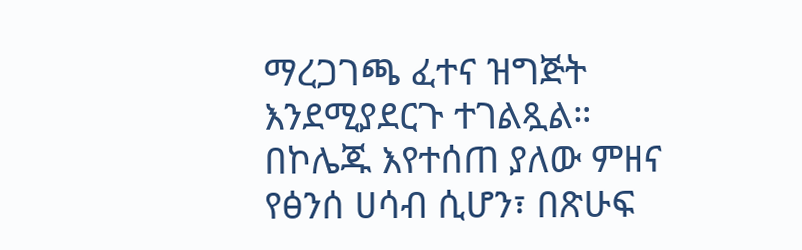ማረጋገጫ ፈተና ዝግጅት እንደሚያደርጉ ተገልጿል።
በኮሌጁ እየተሰጠ ያለው ምዘና የፅንሰ ሀሳብ ሲሆን፣ በጽሁፍ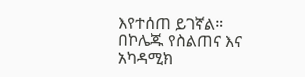እየተሰጠ ይገኛል።
በኮሌጁ የስልጠና እና አካዳሚክ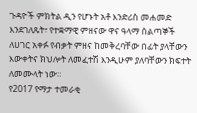ጉዳዮች ምክትል ዲን የሆኑት አቶ እንድሪስ መሐመድ እንደገለጹት፣ የተቋማዊ ምዘናው ዋና ዓላማ ሰልጣኞች ለሀገር አቀፉ የብቃት ምዘና ከመቅረባቸው በፊት ያላቸውን እውቀትና ክህሎት ለመፈተሽ እንዲሁም ያለባቸውን ክፍተት ለመሙላት ነው።
የ2017 የማታ ተመራቂ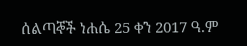ሰልጣኞች ነሐሴ 25 ቀን 2017 ዓ.ም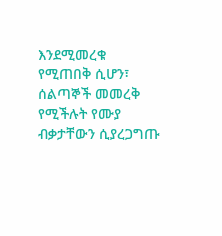እንደሚመረቁ የሚጠበቅ ሲሆን፣ ሰልጣኞች መመረቅ የሚችሉት የሙያ ብቃታቸውን ሲያረጋግጡ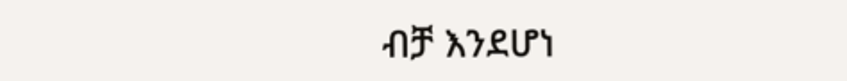ብቻ እንደሆነ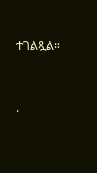ተገልጿል።



.